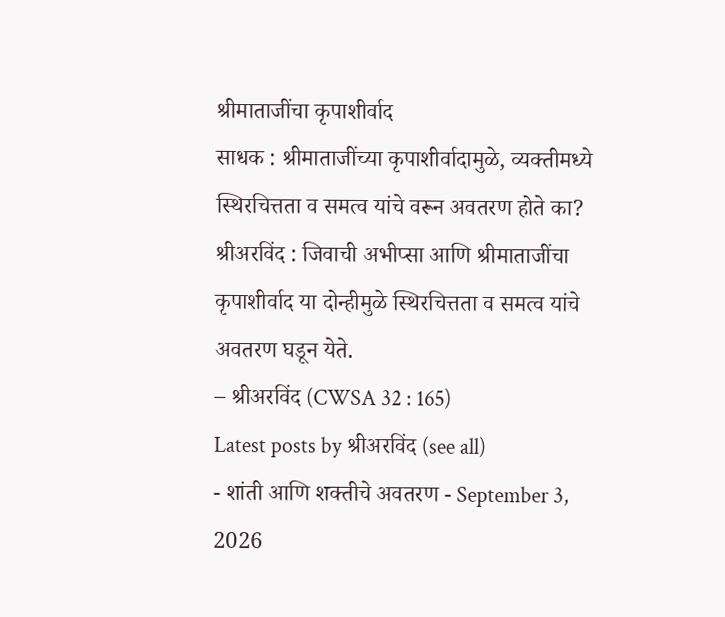श्रीमाताजींचा कृपाशीर्वाद
साधक : श्रीमाताजींच्या कृपाशीर्वादामुळे, व्यक्तीमध्ये स्थिरचित्तता व समत्व यांचे वरून अवतरण होते का?
श्रीअरविंद : जिवाची अभीप्सा आणि श्रीमाताजींचा कृपाशीर्वाद या दोन्हीमुळे स्थिरचित्तता व समत्व यांचे अवतरण घडून येते.
– श्रीअरविंद (CWSA 32 : 165)
Latest posts by श्रीअरविंद (see all)
- शांती आणि शक्तीचे अवतरण - September 3, 2026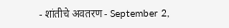- शांतीचे अवतरण - September 2,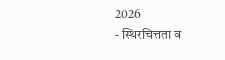2026
- स्थिरचित्तता व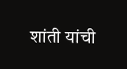शांती यांची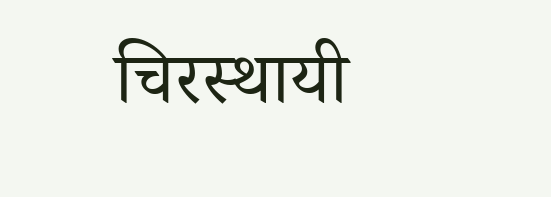चिरस्थायी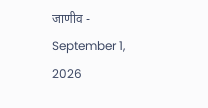जाणीव - September 1, 2026